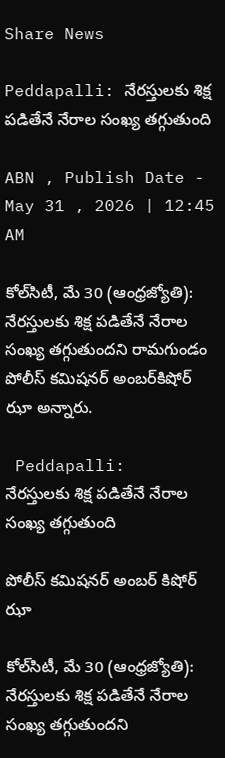Share News

Peddapalli: నేరస్తులకు శిక్ష పడితేనే నేరాల సంఖ్య తగ్గుతుంది

ABN , Publish Date - May 31 , 2026 | 12:45 AM

కోల్‌సిటీ, మే 30 (ఆంధ్రజ్యోతి): నేరస్తులకు శిక్ష పడితేనే నేరాల సంఖ్య తగ్గుతుందని రామగుండం పోలీస్‌ కమిషనర్‌ అంబర్‌కిషోర్‌ ఝా అన్నారు.

 Peddapalli:   నేరస్తులకు శిక్ష పడితేనే నేరాల సంఖ్య తగ్గుతుంది

పోలీస్‌ కమిషనర్‌ అంబర్‌ కిషోర్‌ ఝా

కోల్‌సిటీ, మే 30 (ఆంధ్రజ్యోతి): నేరస్తులకు శిక్ష పడితేనే నేరాల సంఖ్య తగ్గుతుందని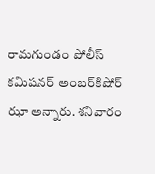రామగుండం పోలీస్‌ కమిషనర్‌ అంబర్‌కిషోర్‌ ఝా అన్నారు. శనివారం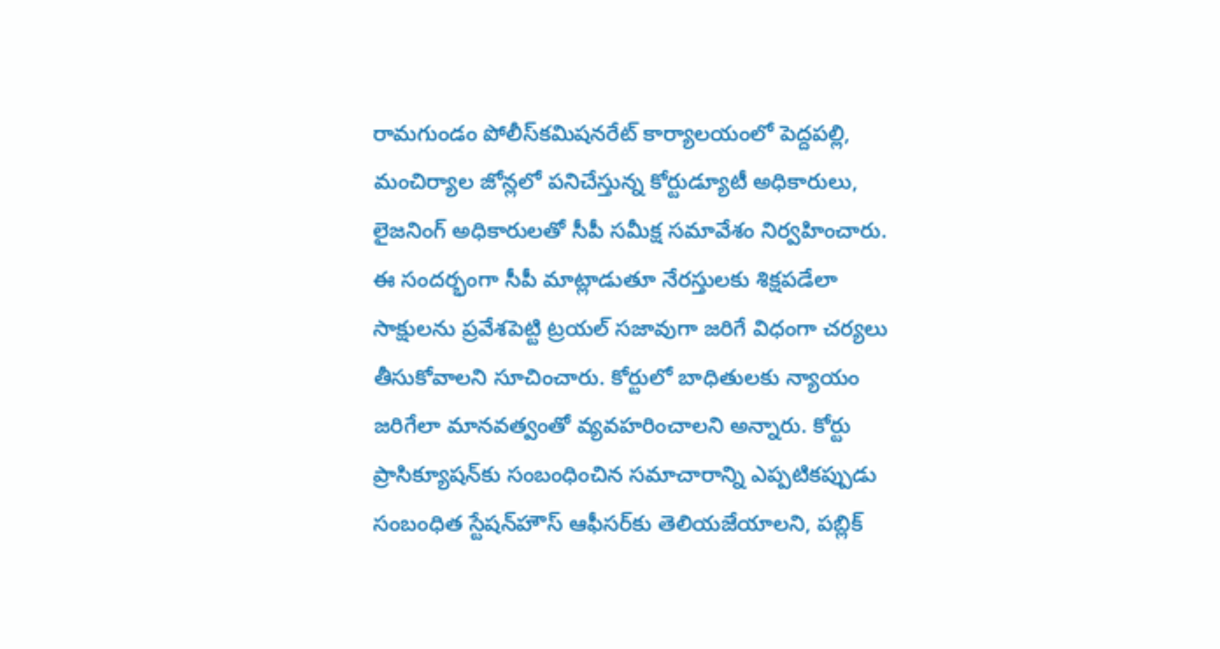రామగుండం పోలీస్‌కమిషనరేట్‌ కార్యాలయంలో పెద్దపల్లి, మంచిర్యాల జోన్లలో పనిచేస్తున్న కోర్టుడ్యూటీ అధికారులు, లైజనింగ్‌ అధికారులతో సీపీ సమీక్ష సమావేశం నిర్వహించారు. ఈ సందర్భంగా సీపీ మాట్లాడుతూ నేరస్తులకు శిక్షపడేలా సాక్షులను ప్రవేశపెట్టి ట్రయల్‌ సజావుగా జరిగే విధంగా చర్యలు తీసుకోవాలని సూచించారు. కోర్టులో బాధితులకు న్యాయం జరిగేలా మానవత్వంతో వ్యవహరించాలని అన్నారు. కోర్టు ప్రాసిక్యూషన్‌కు సంబంధించిన సమాచారాన్ని ఎప్పటికప్పుడు సంబంధిత స్టేషన్‌హౌస్‌ ఆఫీసర్‌కు తెలియజేయాలని, పబ్లిక్‌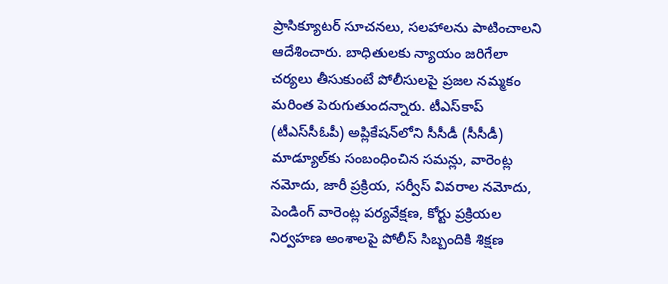ప్రాసిక్యూటర్‌ సూచనలు, సలహాలను పాటించాలని ఆదేశించారు. బాధితులకు న్యాయం జరిగేలా చర్యలు తీసుకుంటే పోలీసులపై ప్రజల నమ్మకం మరింత పెరుగుతుందన్నారు. టీఎస్‌కాప్‌ (టీఎస్‌సీఓపీ) అప్లికేషన్‌లోని సీసీడీ (సీసీడీ) మాడ్యూల్‌కు సంబంధించిన సమన్లు, వారెంట్ల నమోదు, జారీ ప్రక్రియ, సర్వీస్‌ వివరాల నమోదు, పెండింగ్‌ వారెంట్ల పర్యవేక్షణ, కోర్టు ప్రక్రియల నిర్వహణ అంశాలపై పోలీస్‌ సిబ్బందికి శిక్షణ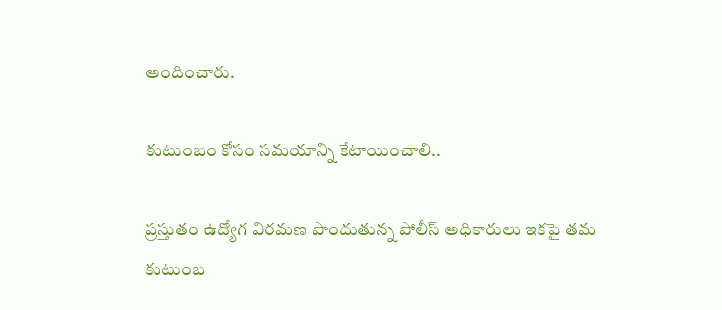అందించారు.

కుటుంబం కోసం సమయాన్ని కేటాయించాలి..

ప్రస్తుతం ఉద్యోగ విరమణ పొందుతున్న పోలీస్‌ అధికారులు ఇకపై తమ కుటుంబ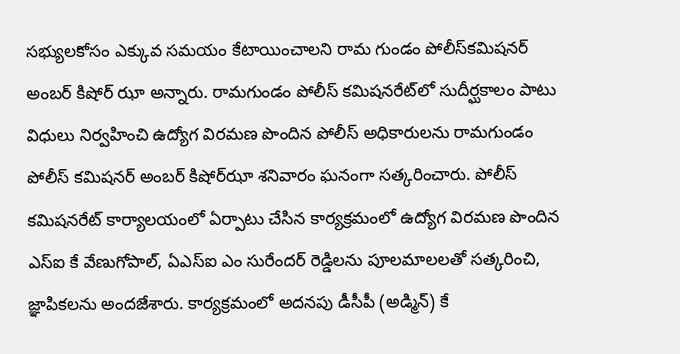సభ్యులకోసం ఎక్కువ సమయం కేటాయించాలని రామ గుండం పోలీస్‌కమిషనర్‌ అంబర్‌ కిషోర్‌ ఝా అన్నారు. రామగుండం పోలీస్‌ కమిషనరేట్‌లో సుదీర్ఘకాలం పాటు విధులు నిర్వహించి ఉద్యోగ విరమణ పొందిన పోలీస్‌ అధికారులను రామగుండం పోలీస్‌ కమిషనర్‌ అంబర్‌ కిషోర్‌ఝా శనివారం ఘనంగా సత్కరించారు. పోలీస్‌ కమిషనరేట్‌ కార్యాలయంలో ఏర్పాటు చేసిన కార్యక్రమంలో ఉద్యోగ విరమణ పొందిన ఎస్‌ఐ కే వేణుగోపాల్‌, ఏఎస్‌ఐ ఎం సురేందర్‌ రెడ్డిలను పూలమాలలతో సత్కరించి, జ్ఞాపికలను అందజేశారు. కార్యక్రమంలో అదనపు డీసీపీ (అడ్మిన్‌) కే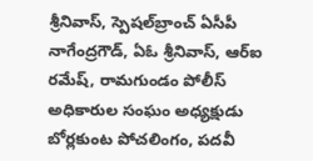శ్రీనివాస్‌, స్పెషల్‌బ్రాంచ్‌ ఏసీపీ నాగేంద్రగౌడ్‌, ఏఓ శ్రీనివాస్‌, ఆర్‌ఐ రమేష్‌, రామగుండం పోలీస్‌ అధికారుల సంఘం అధ్యక్షుడు బోర్లకుంట పోచలింగం, పదవీ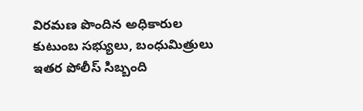విరమణ పొందిన అధికారుల కుటుంబ సభ్యులు, బంధుమిత్రులు ఇతర పోలీస్‌ సిబ్బంది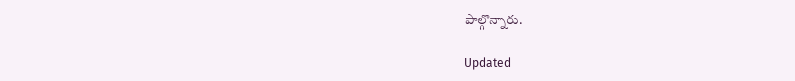పాల్గొన్నారు.

Updated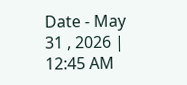Date - May 31 , 2026 | 12:45 AM